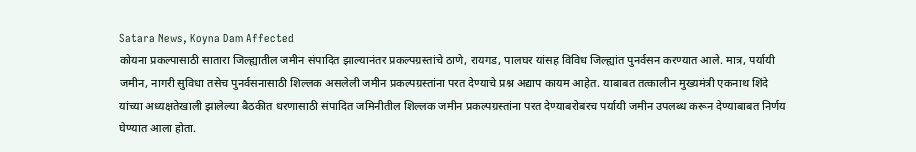Satara News, Koyna Dam Affected
कोयना प्रकल्पासाठी सातारा जिल्ह्यातील जमीन संपादित झाल्यानंतर प्रकल्पग्रस्तांचे ठाणे, रायगड, पालघर यांसह विविध जिल्ह्यांत पुनर्वसन करण्यात आले. मात्र, पर्यायी जमीन, नागरी सुविधा तसेच पुनर्वसनासाठी शिल्लक असलेली जमीन प्रकल्पग्रस्तांना परत देण्याचे प्रश्न अद्याप कायम आहेत. याबाबत तत्कालीन मुख्यमंत्री एकनाथ शिंदे यांच्या अध्यक्षतेखाली झालेल्या बैठकीत धरणासाठी संपादित जमिनीतील शिल्लक जमीन प्रकल्पग्रस्तांना परत देण्याबरोबरच पर्यायी जमीन उपलब्ध करून देण्याबाबत निर्णय घेण्यात आला होता.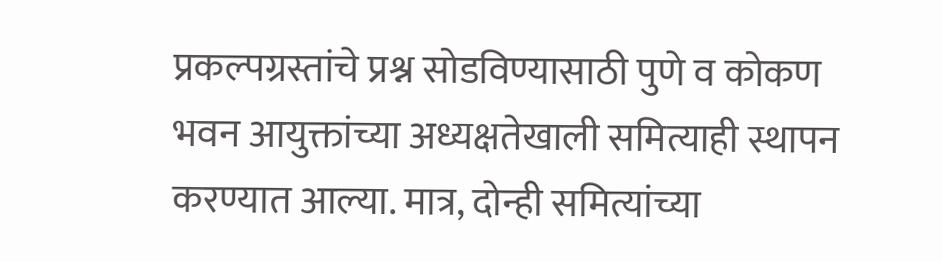प्रकल्पग्रस्तांचे प्रश्न सोडविण्यासाठी पुणे व कोकण भवन आयुक्तांच्या अध्यक्षतेखाली समित्याही स्थापन करण्यात आल्या. मात्र, दोन्ही समित्यांच्या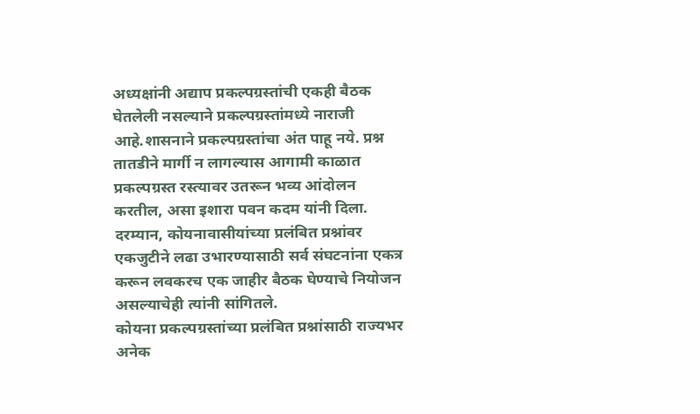अध्यक्षांनी अद्याप प्रकल्पग्रस्तांची एकही बैठक घेतलेली नसल्याने प्रकल्पग्रस्तांमध्ये नाराजी आहे.शासनाने प्रकल्पग्रस्तांचा अंत पाहू नये. प्रश्न तातडीने मार्गी न लागल्यास आगामी काळात प्रकल्पग्रस्त रस्त्यावर उतरून भव्य आंदोलन करतील, असा इशारा पवन कदम यांनी दिला. दरम्यान, कोयनावासीयांच्या प्रलंबित प्रश्नांवर एकजुटीने लढा उभारण्यासाठी सर्व संघटनांना एकत्र करून लवकरच एक जाहीर बैठक घेण्याचे नियोजन असल्याचेही त्यांनी सांगितले.
कोयना प्रकल्पग्रस्तांच्या प्रलंबित प्रश्नांसाठी राज्यभर अनेक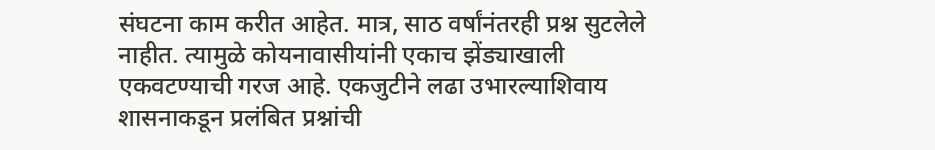संघटना काम करीत आहेत. मात्र, साठ वर्षांनंतरही प्रश्न सुटलेले नाहीत. त्यामुळे कोयनावासीयांनी एकाच झेंड्याखाली एकवटण्याची गरज आहे. एकजुटीने लढा उभारल्याशिवाय शासनाकडून प्रलंबित प्रश्नांची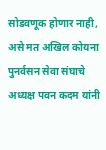सोडवणूक होणार नाही, असे मत अखिल कोयना पुनर्वसन सेवा संघाचे अध्यक्ष पवन कदम यांनी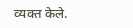व्यक्त केले.